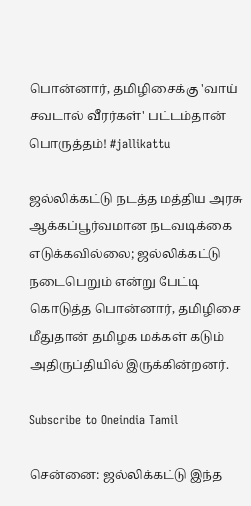பொன்னார், தமிழிசைக்கு 'வாய் சவடால் வீரர்கள்' பட்டம்தான் பொருத்தம்! #jallikattu

ஜல்லிக்கட்டு நடத்த மத்திய அரசு ஆக்கப்பூர்வமான நடவடிக்கை எடுக்கவில்லை; ஜல்லிக்கட்டு நடைபெறும் என்று பேட்டி கொடுத்த பொன்னார், தமிழிசை மீதுதான் தமிழக மக்கள் கடும் அதிருப்தியில் இருக்கின்றனர்.

Subscribe to Oneindia Tamil

சென்னை: ஜல்லிக்கட்டு இந்த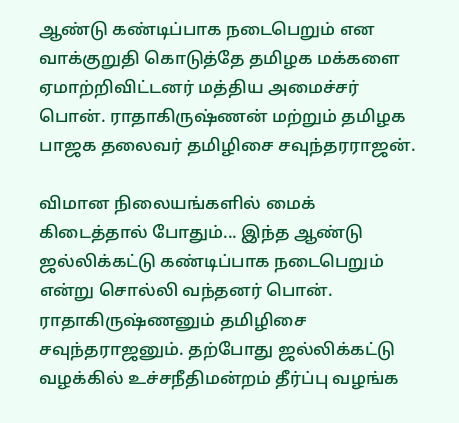ஆண்டு கண்டிப்பாக நடைபெறும் என வாக்குறுதி கொடுத்தே தமிழக மக்களை ஏமாற்றிவிட்டனர் மத்திய அமைச்சர் பொன். ராதாகிருஷ்ணன் மற்றும் தமிழக பாஜக தலைவர் தமிழிசை சவுந்தரராஜன்.

விமான நிலையங்களில் மைக் கிடைத்தால் போதும்... இந்த ஆண்டு ஜல்லிக்கட்டு கண்டிப்பாக நடைபெறும் என்று சொல்லி வந்தனர் பொன். ராதாகிருஷ்ணனும் தமிழிசை சவுந்தராஜனும். தற்போது ஜல்லிக்கட்டு வழக்கில் உச்சநீதிமன்றம் தீர்ப்பு வழங்க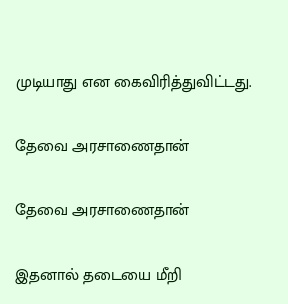முடியாது என கைவிரித்துவிட்டது.

தேவை அரசாணைதான்

தேவை அரசாணைதான்

இதனால் தடையை மீறி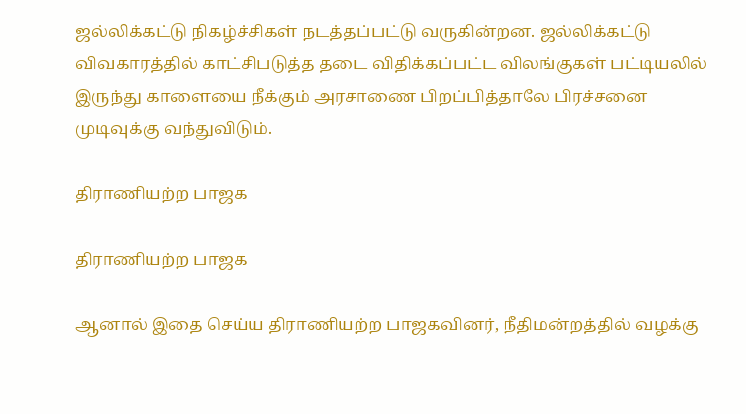ஜல்லிக்கட்டு நிகழ்ச்சிகள் நடத்தப்பட்டு வருகின்றன. ஜல்லிக்கட்டு விவகாரத்தில் காட்சிபடுத்த தடை விதிக்கப்பட்ட விலங்குகள் பட்டியலில் இருந்து காளையை நீக்கும் அரசாணை பிறப்பித்தாலே பிரச்சனை முடிவுக்கு வந்துவிடும்.

திராணியற்ற பாஜக

திராணியற்ற பாஜக

ஆனால் இதை செய்ய திராணியற்ற பாஜகவினர், நீதிமன்றத்தில் வழக்கு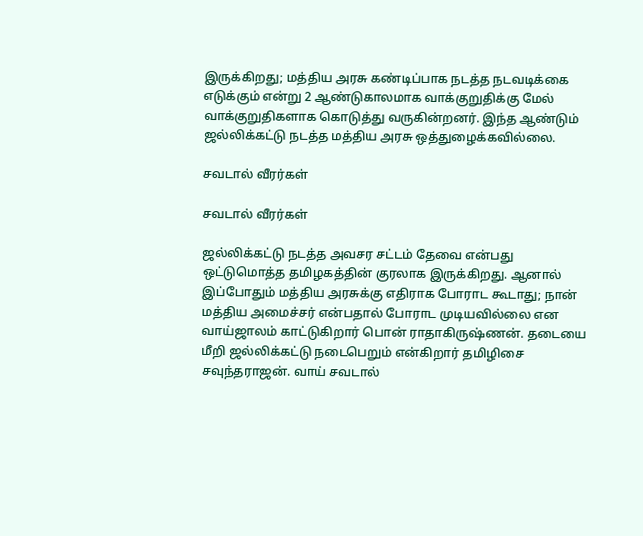இருக்கிறது; மத்திய அரசு கண்டிப்பாக நடத்த நடவடிக்கை எடுக்கும் என்று 2 ஆண்டுகாலமாக வாக்குறுதிக்கு மேல் வாக்குறுதிகளாக கொடுத்து வருகின்றனர். இந்த ஆண்டும் ஜல்லிக்கட்டு நடத்த மத்திய அரசு ஒத்துழைக்கவில்லை.

சவடால் வீரர்கள்

சவடால் வீரர்கள்

ஜல்லிக்கட்டு நடத்த அவசர சட்டம் தேவை என்பது ஒட்டுமொத்த தமிழகத்தின் குரலாக இருக்கிறது. ஆனால் இப்போதும் மத்திய அரசுக்கு எதிராக போராட கூடாது; நான் மத்திய அமைச்சர் என்பதால் போராட முடியவில்லை என வாய்ஜாலம் காட்டுகிறார் பொன் ராதாகிருஷ்ணன். தடையை மீறி ஜல்லிக்கட்டு நடைபெறும் என்கிறார் தமிழிசை சவுந்தராஜன். வாய் சவடால்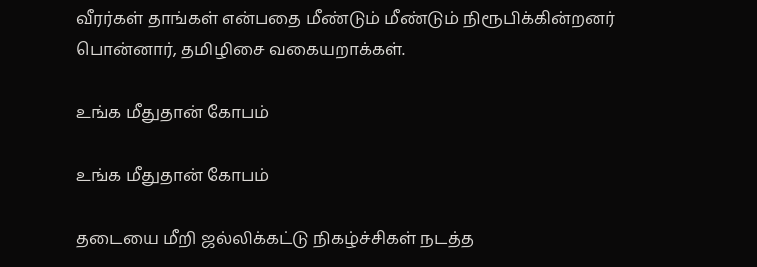வீரர்கள் தாங்கள் என்பதை மீண்டும் மீண்டும் நிரூபிக்கின்றனர் பொன்னார், தமிழிசை வகையறாக்கள்.

உங்க மீதுதான் கோபம்

உங்க மீதுதான் கோபம்

தடையை மீறி ஜல்லிக்கட்டு நிகழ்ச்சிகள் நடத்த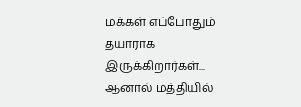மக்கள் எப்போதும் தயாராக இருக்கிறார்கள்... ஆனால் மத்தியில்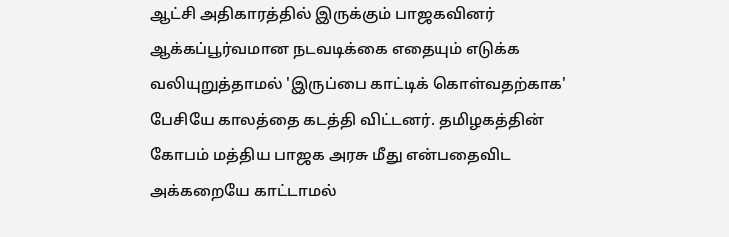ஆட்சி அதிகாரத்தில் இருக்கும் பாஜகவினர் ஆக்கப்பூர்வமான நடவடிக்கை எதையும் எடுக்க வலியுறுத்தாமல் 'இருப்பை காட்டிக் கொள்வதற்காக' பேசியே காலத்தை கடத்தி விட்டனர். தமிழகத்தின் கோபம் மத்திய பாஜக அரசு மீது என்பதைவிட அக்கறையே காட்டாமல்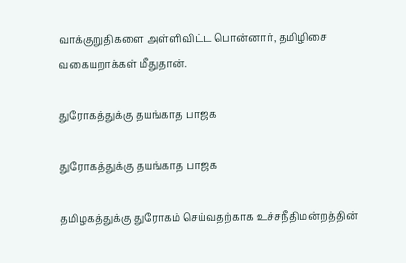வாக்குறுதிகளை அள்ளிவிட்ட பொன்னார், தமிழிசை வகையறாக்கள் மீதுதான்.

துரோகத்துக்கு தயங்காத பாஜக

துரோகத்துக்கு தயங்காத பாஜக

தமிழகத்துக்கு துரோகம் செய்வதற்காக உச்சநீதிமன்றத்தின்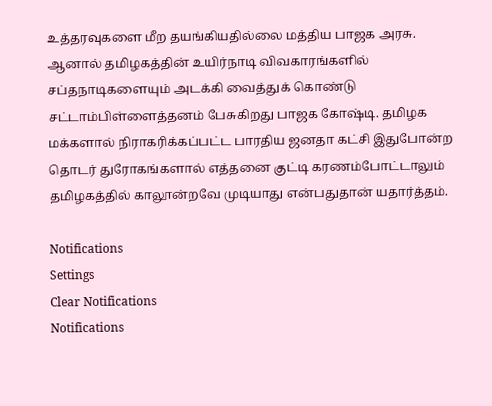உத்தரவுகளை மீற தயங்கியதில்லை மத்திய பாஜக அரசு. ஆனால் தமிழகத்தின் உயிர்நாடி விவகாரங்களில் சப்தநாடிகளையும் அடக்கி வைத்துக் கொண்டு சட்டாம்பிள்ளைத்தனம் பேசுகிறது பாஜக கோஷ்டி. தமிழக மக்களால் நிராகரிக்கப்பட்ட பாரதிய ஜனதா கட்சி இதுபோன்ற தொடர் துரோகங்களால் எத்தனை குட்டி கரணம்போட்டாலும் தமிழகத்தில் காலூன்றவே முடியாது என்பதுதான் யதார்த்தம்.

Notifications
Settings
Clear Notifications
Notifications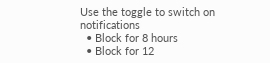Use the toggle to switch on notifications
  • Block for 8 hours
  • Block for 12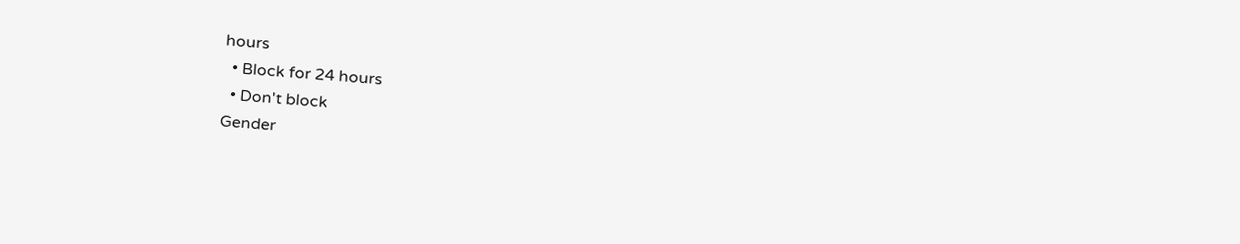hours
  • Block for 24 hours
  • Don't block
Gender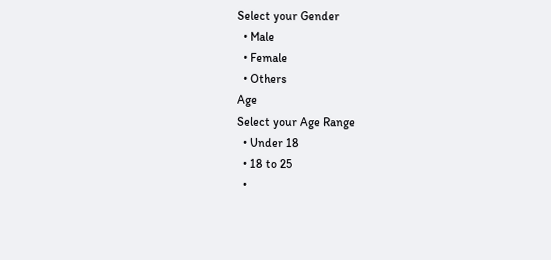Select your Gender
  • Male
  • Female
  • Others
Age
Select your Age Range
  • Under 18
  • 18 to 25
  •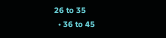26 to 35
  • 36 to 45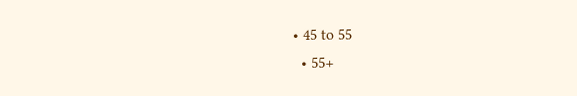• 45 to 55
  • 55+